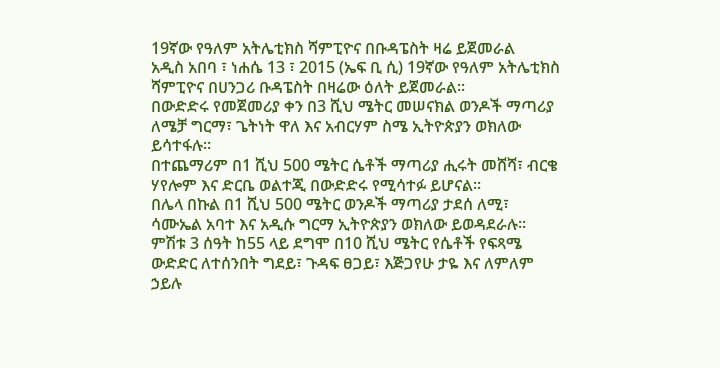19ኛው የዓለም አትሌቲክስ ሻምፒዮና በቡዳፔስት ዛሬ ይጀመራል
አዲስ አበባ ፣ ነሐሴ 13 ፣ 2015 (ኤፍ ቢ ሲ) 19ኛው የዓለም አትሌቲክስ ሻምፒዮና በሀንጋሪ ቡዳፔስት በዛሬው ዕለት ይጀመራል፡፡
በውድድሩ የመጀመሪያ ቀን በ3 ሺህ ሜትር መሠናክል ወንዶች ማጣሪያ ለሜቻ ግርማ፣ ጌትነት ዋለ እና አብርሃም ስሜ ኢትዮጵያን ወክለው ይሳተፋሉ፡፡
በተጨማሪም በ1 ሺህ 500 ሜትር ሴቶች ማጣሪያ ሒሩት መሸሻ፣ ብርቄ ሃየሎም እና ድርቤ ወልተጂ በውድድሩ የሚሳተፉ ይሆናል፡፡
በሌላ በኩል በ1 ሺህ 500 ሜትር ወንዶች ማጣሪያ ታደሰ ለሚ፣ ሳሙኤል አባተ እና አዲሱ ግርማ ኢትዮጵያን ወክለው ይወዳደራሉ፡፡
ምሽቱ 3 ሰዓት ከ55 ላይ ደግሞ በ10 ሺህ ሜትር የሴቶች የፍጻሜ ውድድር ለተሰንበት ግደይ፣ ጉዳፍ ፀጋይ፣ እጅጋየሁ ታዬ እና ለምለም ኃይሉ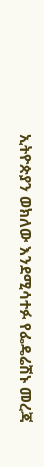ኢትዮጵያን ወክለው እንደሚሳተፉ የፌዴሬሽኑ መረጃ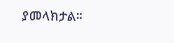ያመላክታል፡፡